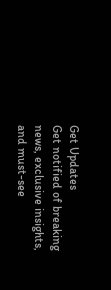Get Updates
Get notified of breaking news, exclusive insights, and must-see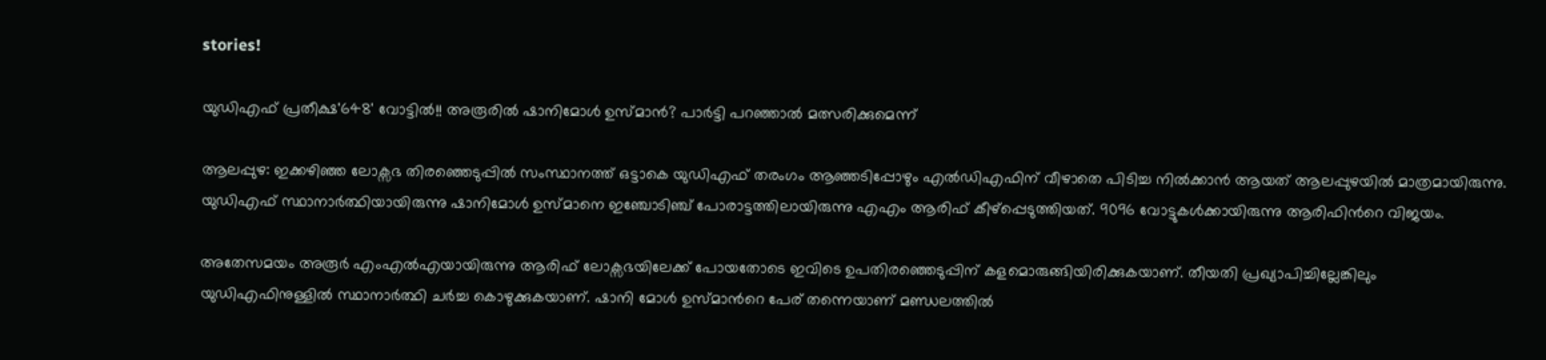stories!

യുഡിഎഫ് പ്രതീക്ഷ'648' വോട്ടില്‍!! അരൂരില്‍ ഷാനിമോള്‍ ഉസ്മാന്‍? പാര്‍ട്ടി പറഞ്ഞാല്‍ മത്സരിക്കുമെന്ന്

ആലപ്പുഴ: ഇക്കഴിഞ്ഞ ലോക്സഭ തിരഞ്ഞെടുപ്പില്‍ സംസ്ഥാനത്ത് ഒട്ടാകെ യുഡിഎഫ് തരംഗം ആഞ്ഞടിപ്പോഴും എല്‍ഡിഎഫിന് വീഴാതെ പിടിച്ച നില്‍ക്കാന്‍ ആയത് ആലപ്പുഴയില്‍ മാത്രമായിരുന്നു. യുഡിഎഫ് സ്ഥാനാര്‍ത്ഥിയായിരുന്നു ഷാനിമോള്‍ ഉസ്മാനെ ഇഞ്ചോടിഞ്ച് പോരാട്ടത്തിലായിരുന്നു എഎം ആരിഫ് കീഴ്പ്പെടുത്തിയത്. 9096 വോട്ടുകള്‍ക്കായിരുന്നു ആരിഫിന്‍റെ വിജയം.

അതേസമയം അരൂര്‍ എംഎല്‍എയായിരുന്നു ആരിഫ് ലോക്സഭയിലേക്ക് പോയതോടെ ഇവിടെ ഉപതിരഞ്ഞെടുപ്പിന് കളമൊരുങ്ങിയിരിക്കുകയാണ്. തീയതി പ്രഖ്യാപിച്ചില്ലേങ്കിലും യുഡിഎഫിനുള്ളില്‍ സ്ഥാനാര്‍ത്ഥി ചര്‍ച്ച കൊഴുക്കുകയാണ്. ഷാനി മോള്‍ ഉസ്മാന്‍റെ പേര് തന്നെയാണ് മണ്ഡലത്തില്‍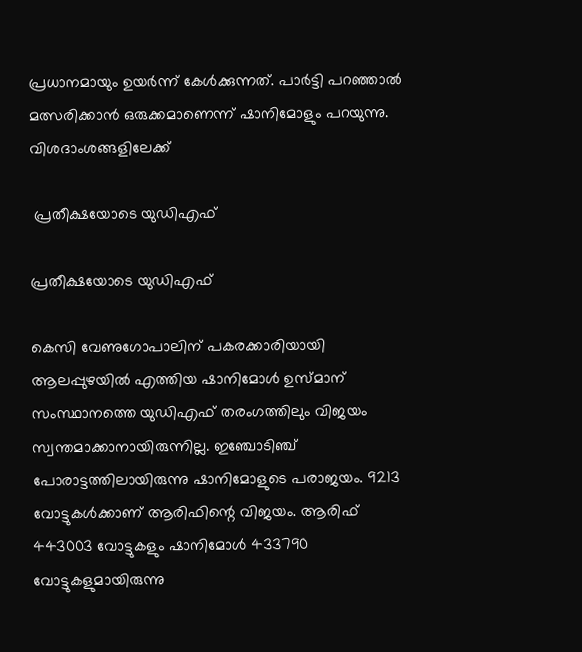പ്രധാനമായും ഉയര്‍ന്ന് കേള്‍ക്കുന്നത്. പാര്‍ട്ടി പറ‍ഞ്ഞാല്‍ മത്സരിക്കാന്‍ ഒരുക്കമാണെന്ന് ഷാനിമോളും പറയുന്നു. വിശദാംശങ്ങളിലേക്ക്

 പ്രതീക്ഷയോടെ യുഡിഎഫ്

പ്രതീക്ഷയോടെ യുഡിഎഫ്

കെസി വേണുഗോപാലിന് പകരക്കാരിയായി ആലപ്പുഴയില്‍ എത്തിയ ഷാനിമോള്‍ ഉസ്മാന് സംസ്ഥാനത്തെ യുഡിഎഫ് തരംഗത്തിലും വിജയം സ്വന്തമാക്കാനായിരുന്നില്ല. ഇഞ്ചോടിഞ്ച് പോരാട്ടത്തിലായിരുന്നു ഷാനിമോളുടെ പരാജയം. 9213 വോട്ടുകള്‍ക്കാണ് ആരിഫിന്റെ വിജയം. ആരിഫ് 443003 വോട്ടുകളും ഷാനിമോള്‍ 433790 വോട്ടുകളുമായിരുന്നു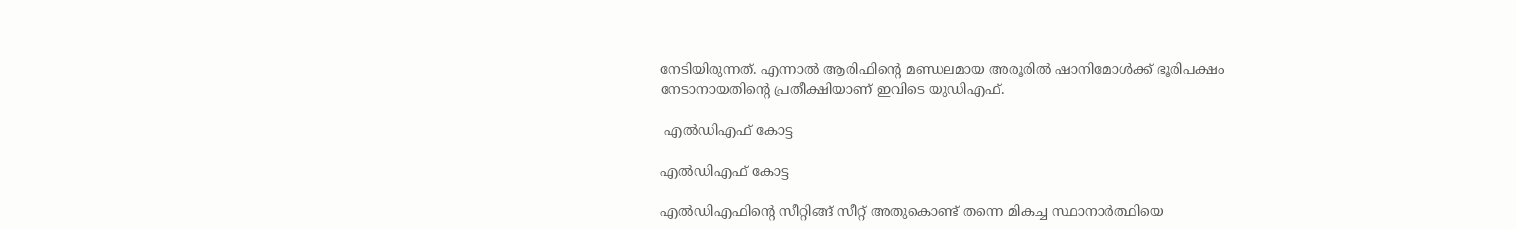നേടിയിരുന്നത്. എന്നാല്‍ ആരിഫിന്‍റെ മണ്ഡലമായ അരൂരില്‍ ഷാനിമോള്‍ക്ക് ഭൂരിപക്ഷം നേടാനായതിന്‍റെ പ്രതീക്ഷിയാണ് ഇവിടെ യുഡിഎഫ്.

 എല്‍ഡിഎഫ് കോട്ട

എല്‍ഡിഎഫ് കോട്ട

എല്‍ഡിഎഫിന്‍റെ സീറ്റിങ്ങ് സീറ്റ് അതുകൊണ്ട് തന്നെ മികച്ച സ്ഥാനാര്‍ത്ഥിയെ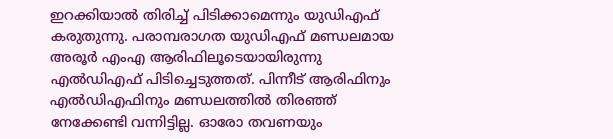ഇറക്കിയാല്‍ തിരിച്ച് പിടിക്കാമെന്നും യുഡിഎഫ് കരുതുന്നു. പരാമ്പരാഗത യുഡിഎഫ് മണ്ഡലമായ അരൂര്‍ എംഎ ആരിഫിലൂടെയായിരുന്നു എല്‍ഡിഎഫ് പിടിച്ചെടുത്തത്. പിന്നീട് ആരിഫിനും എല്‍ഡിഎഫിനും മണ്ഡലത്തില്‍ തിരഞ്ഞ് നേക്കേണ്ടി വന്നിട്ടില്ല. ഓരോ തവണയും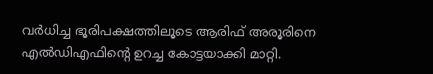വര്‍ധിച്ച ഭൂരിപക്ഷത്തിലൂടെ ആരിഫ് അരൂരിനെ എല്‍ഡിഎഫിന്‍റെ ഉറച്ച കോട്ടയാക്കി മാറ്റി.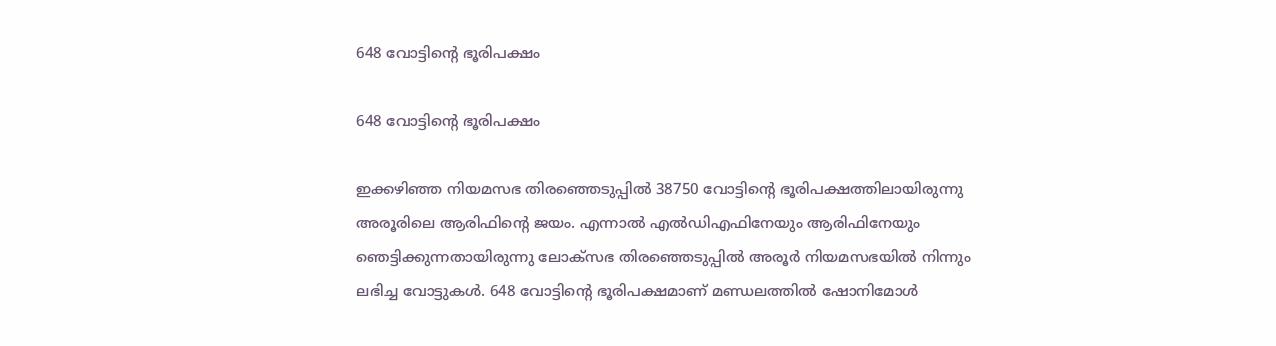648 വോട്ടിന്‍റെ ഭൂരിപക്ഷം

648 വോട്ടിന്‍റെ ഭൂരിപക്ഷം

ഇക്കഴിഞ്ഞ നിയമസഭ തിരഞ്ഞെടുപ്പില്‍ 38750 വോട്ടിന്‍റെ ഭൂരിപക്ഷത്തിലായിരുന്നു അരൂരിലെ ആരിഫിന്‍റെ ജയം. എന്നാല്‍ എല്‍ഡിഎഫിനേയും ആരിഫിനേയും ഞെട്ടിക്കുന്നതായിരുന്നു ലോക്സഭ തിരഞ്ഞെടുപ്പില്‍ അരൂര്‍ നിയമസഭയില്‍ നിന്നും ലഭിച്ച വോട്ടുകള്‍. 648 വോട്ടിന്‍റെ ഭൂരിപക്ഷമാണ് മണ്ഡലത്തില്‍ ഷോനിമോള്‍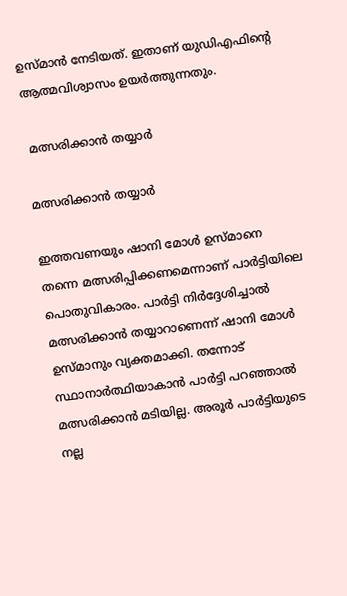ഉസ്മാന്‍ നേടിയത്. ഇതാണ് യുഡിഎഫിന്‍റെ ആത്മവിശ്വാസം ഉയര്‍ത്തുന്നതും.

 മത്സരിക്കാന്‍ തയ്യാര്‍

മത്സരിക്കാന്‍ തയ്യാര്‍

ഇത്തവണയും ഷാനി മോള്‍ ഉസ്മാനെ തന്നെ മത്സരിപ്പിക്കണമെന്നാണ് പാര്‍ട്ടിയിലെ പൊതുവികാരം. പാര്‍ട്ടി നിര്‍ദ്ദേശിച്ചാല്‍ മത്സരിക്കാന്‍ തയ്യാറാണെന്ന് ഷാനി മോള്‍ ഉസ്മാനും വ്യക്തമാക്കി. തന്നോട് സ്ഥാനാര്‍ത്ഥിയാകാന്‍ പാര്‍ട്ടി പറഞ്ഞാല്‍ മത്സരിക്കാന്‍ മടിയില്ല. അരൂര്‍ പാര്‍ട്ടിയുടെ നല്ല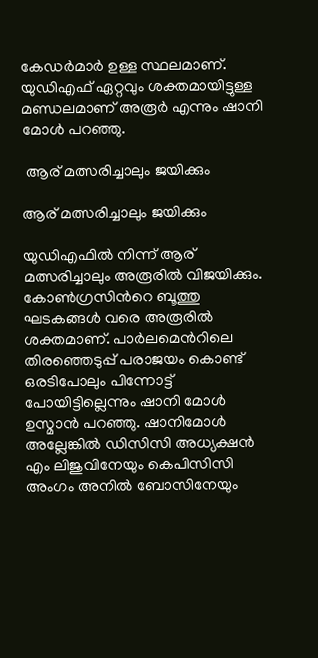കേഡര്‍മാര്‍ ഉള്ള സ്ഥലമാണ്. യുഡിഎഫ് ഏറ്റവും ശക്തമായിട്ടുള്ള മണ്ഡലമാണ് അരൂര്‍ എന്നും ഷാനി മോള്‍ പറഞ്ഞു.

 ആര് മത്സരിച്ചാലും ജയിക്കും

ആര് മത്സരിച്ചാലും ജയിക്കും

യുഡിഎഫില്‍ നിന്ന് ആര് മത്സരിച്ചാലും അരൂരില്‍ വിജയിക്കും. കോണ്‍ഗ്രസിന്‍റെ ബൂത്തു ഘടകങ്ങള്‍ വരെ അരൂരില്‍ ശക്തമാണ്. പാര്‍ലമെന്‍റിലെ തിരഞ്ഞെടുപ്പ് പരാജയം കൊണ്ട് ഒരടിപോലും പിന്നോട്ട് പോയിട്ടില്ലെന്നും ഷാനി മോള്‍ ഉസ്മാന്‍ പറഞ്ഞു. ഷാനിമോള്‍ അല്ലേങ്കില്‍ ഡിസിസി അധ്യക്ഷന്‍ എം ലിജുവിനേയും കെപിസിസി അംഗം അനില്‍ ബോസിനേയും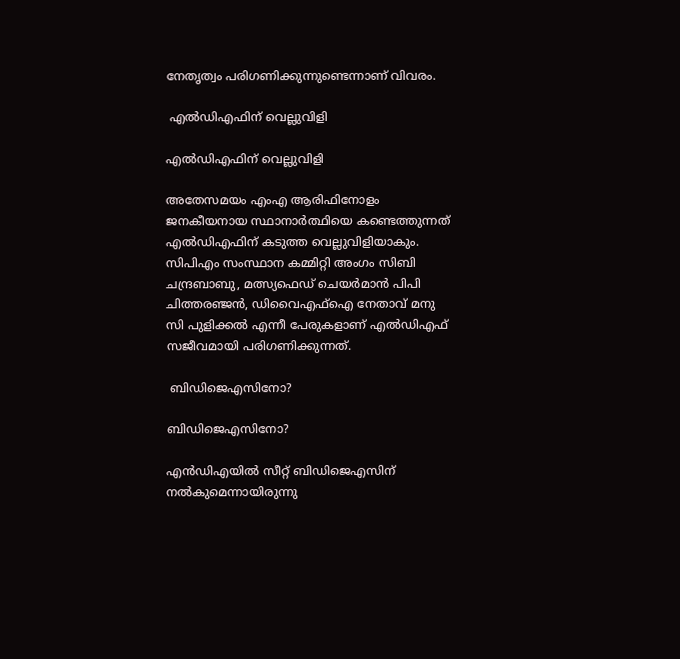നേതൃത്വം പരിഗണിക്കുന്നുണ്ടെന്നാണ് വിവരം.

 എല്‍ഡിഎഫിന് വെല്ലുവിളി

എല്‍ഡിഎഫിന് വെല്ലുവിളി

അതേസമയം എംഎ ആരിഫിനോളം ജനകീയനായ സ്ഥാനാര്‍ത്ഥിയെ കണ്ടെത്തുന്നത് എല്‍ഡിഎഫിന് കടുത്ത വെല്ലുവിളിയാകും. സിപിഎം സംസ്ഥാന കമ്മിറ്റി അംഗം സിബി ചന്ദ്രബാബു, മത്സ്യഫെഡ് ചെയർമാൻ പിപി ചിത്തരഞ്ജൻ, ഡിവൈഎഫ്ഐ നേതാവ് മനു സി പുളിക്കൽ എന്നീ പേരുകളാണ് എൽഡിഎഫ് സജീവമായി പരിഗണിക്കുന്നത്.

 ബിഡിജെഎസിനോ?

ബിഡിജെഎസിനോ?

എന്‍ഡിഎയില്‍ സീറ്റ് ബിഡിജെഎസിന് നല്‍കുമെന്നായിരുന്നു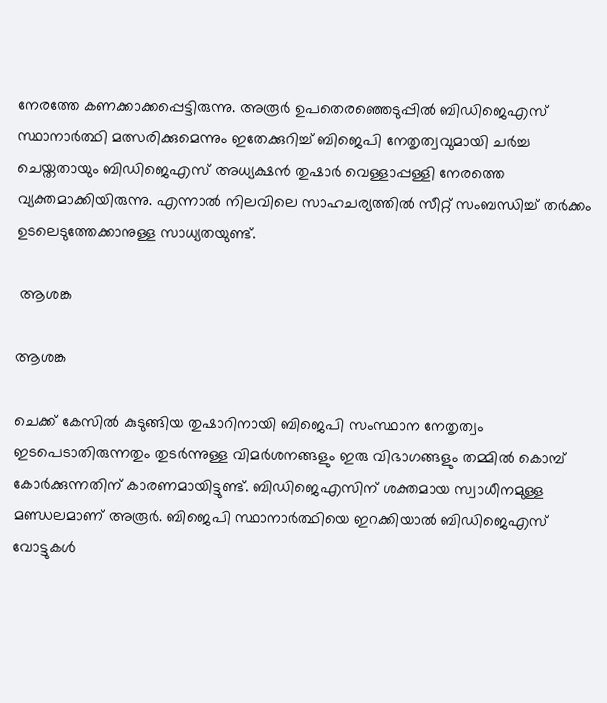നേരത്തേ കണക്കാക്കപ്പെട്ടിരുന്നു. അരൂര്‍ ഉപതെരഞ്ഞെടുപ്പില്‍ ബിഡിജെഎസ് സ്ഥാനാര്‍ത്ഥി മത്സരിക്കുമെന്നും ഇതേക്കുറിച്ച് ബിജെപി നേതൃത്വവുമായി ചര്‍ച്ച ചെയ്തതായും ബിഡിജെഎസ് അധ്യക്ഷന്‍ തുഷാര്‍ വെള്ളാപ്പള്ളി നേരത്തെ വ്യക്തമാക്കിയിരുന്നു. എന്നാല്‍ നിലവിലെ സാഹചര്യത്തില്‍ സീറ്റ് സംബന്ധിച്ച് തര്‍ക്കം ഉടലെടുത്തേക്കാനുള്ള സാധ്യതയുണ്ട്.

 ആശങ്ക

ആശങ്ക

ചെക്ക് കേസില്‍ കുടുങ്ങിയ തുഷാറിനായി ബിജെപി സംസ്ഥാന നേതൃത്വം ഇടപെടാതിരുന്നതും തുടര്‍ന്നുള്ള വിമര്‍ശനങ്ങളും ഇരു വിഭാഗങ്ങളും തമ്മില്‍ കൊമ്പ് കോര്‍ക്കുന്നതിന് കാരണമായിട്ടുണ്ട്. ബിഡിജെഎസിന് ശക്തമായ സ്വാധീനമുള്ള മണ്ഡലമാണ് അരൂര്‍. ബിജെപി സ്ഥാനാര്‍ത്ഥിയെ ഇറക്കിയാല്‍ ബിഡിജെഎസ് വോട്ടുകള്‍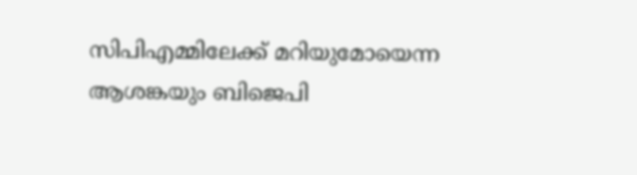സിപിഎമ്മിലേക്ക് മറിയുമോയെന്ന ആശങ്കയും ബിജെപി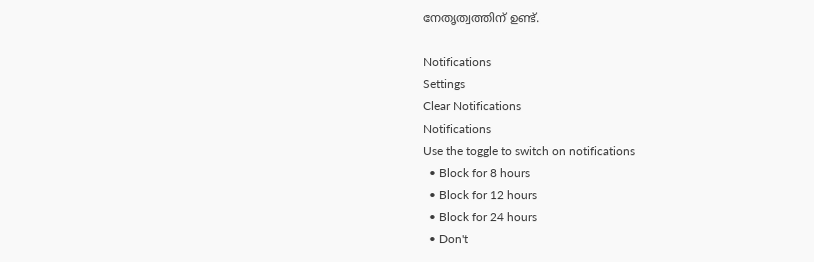നേതൃത്വത്തിന് ഉണ്ട്.

Notifications
Settings
Clear Notifications
Notifications
Use the toggle to switch on notifications
  • Block for 8 hours
  • Block for 12 hours
  • Block for 24 hours
  • Don't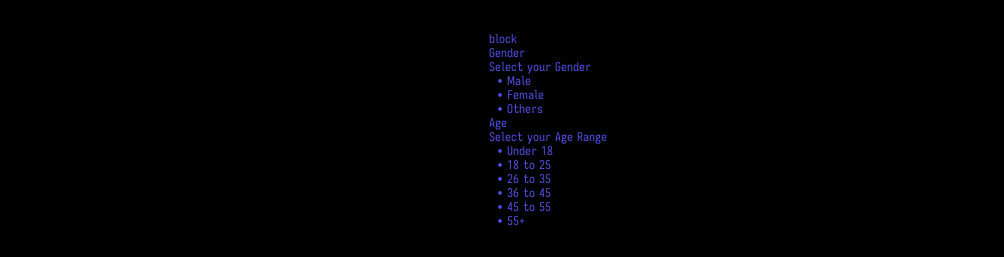block
Gender
Select your Gender
  • Male
  • Female
  • Others
Age
Select your Age Range
  • Under 18
  • 18 to 25
  • 26 to 35
  • 36 to 45
  • 45 to 55
  • 55+